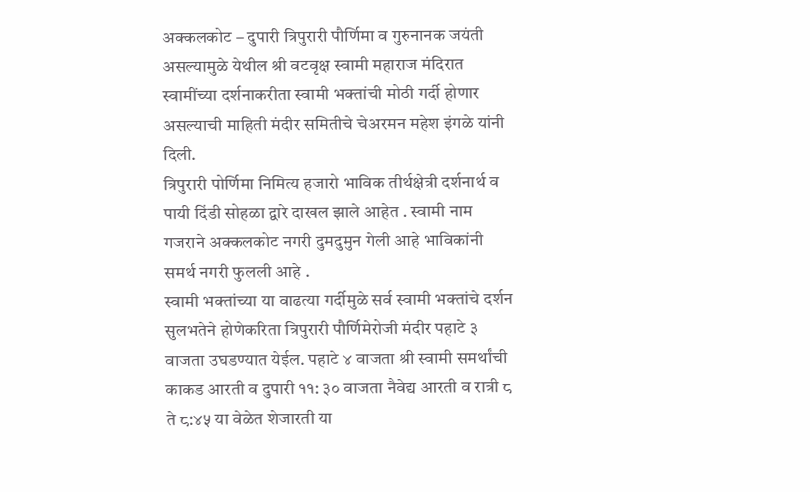अक्कलकोट – दुपारी त्रिपुरारी पौर्णिमा व गुरुनानक जयंती असल्यामुळे येथील श्री वटवृक्ष स्वामी महाराज मंदिरात स्वामींच्या दर्शनाकरीता स्वामी भक्तांची मोठी गर्दी होणार असल्याची माहिती मंदीर समितीचे चेअरमन महेश इंगळे यांनी दिली.
त्रिपुरारी पोर्णिमा निमित्य हजारो भाविक तीर्थक्षेत्री दर्शनार्थ व पायी दिंडी सोहळा द्वारे दाखल झाले आहेत . स्वामी नाम गजराने अक्कलकोट नगरी दुमदुमुन गेली आहे भाविकांनी समर्थ नगरी फुलली आहे .
स्वामी भक्तांच्या या वाढत्या गर्दीमुळे सर्व स्वामी भक्तांचे दर्शन सुलभतेने होणेकरिता त्रिपुरारी पौर्णिमेरोजी मंदीर पहाटे ३ वाजता उघडण्यात येईल. पहाटे ४ वाजता श्री स्वामी समर्थांची काकड आरती व दुपारी ११: ३० वाजता नैवेद्य आरती व रात्री ८ ते ८:४५ या वेळेत शेजारती या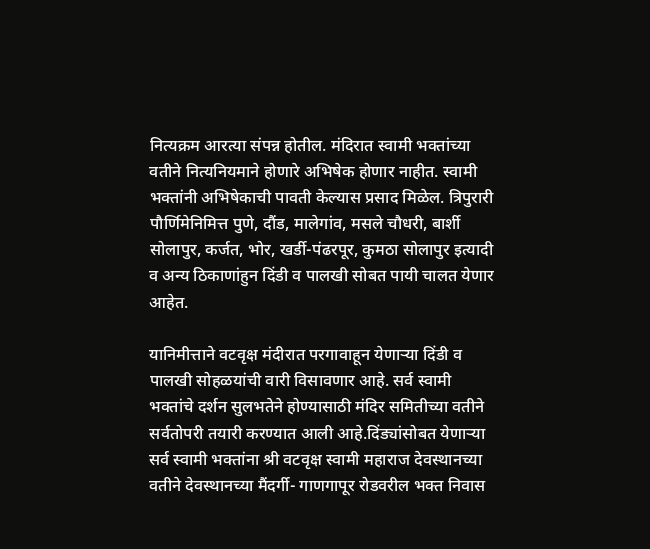नित्यक्रम आरत्या संपन्न होतील. मंदिरात स्वामी भक्तांच्या वतीने नित्यनियमाने होणारे अभिषेक होणार नाहीत. स्वामी भक्तांनी अभिषेकाची पावती केल्यास प्रसाद मिळेल. त्रिपुरारी पौर्णिमेनिमित्त पुणे, दौंड, मालेगांव, मसले चौधरी, बार्शी सोलापुर, कर्जत, भोर, खर्डी-पंढरपूर, कुमठा सोलापुर इत्यादी व अन्य ठिकाणांहुन दिंडी व पालखी सोबत पायी चालत येणार आहेत.

यानिमीत्ताने वटवृक्ष मंदीरात परगावाहून येणाऱ्या दिंडी व पालखी सोहळयांची वारी विसावणार आहे. सर्व स्वामी भक्तांचे दर्शन सुलभतेने होण्यासाठी मंदिर समितीच्या वतीने सर्वतोपरी तयारी करण्यात आली आहे.दिंड्यांसोबत येणाऱ्या सर्व स्वामी भक्तांना श्री वटवृक्ष स्वामी महाराज देवस्थानच्या वतीने देवस्थानच्या मैंदर्गी- गाणगापूर रोडवरील भक्त निवास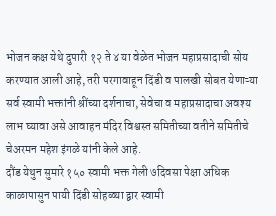भोजन कक्ष येथे दुपारी १२ ते ४ या वेळेत भोजन महाप्रसादाची सोय करण्यात आली आहे, तरी परगावाहून दिंडी व पालखी सोबत येणाऱ्या सर्व स्वामी भक्तांनी श्रींच्या दर्शनाचा, सेवेचा व महाप्रसादाचा अवश्य लाभ घ्यावा असे आवाहन मंदिर विश्वस्त समितीच्या वतीने समितीचे चेअरमन महेश इंगळे यांनी केले आहे.
दौंड येथुन सुमारे १५० स्वामी भक्त गेली ७दिवसा पेक्षा अधिक काळापासुन पायी दिंडी सोहळ्या द्वार स्वामी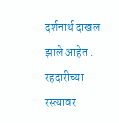दर्शनार्थ दाखल झाले आहेत .
रहदारीच्या रस्त्यावर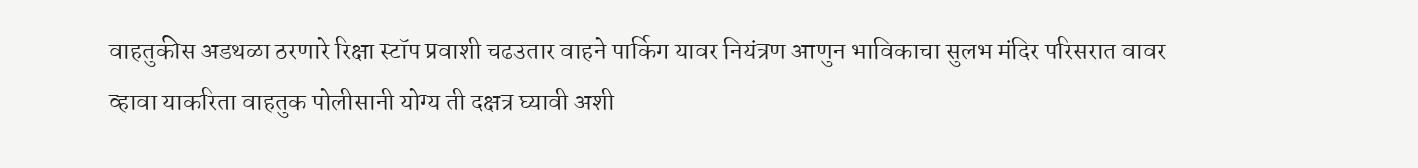वाहतुकीस अडथळा ठरणारे रिक्षा स्टॉप प्रवाशी चढउतार वाहने पार्किग यावर नियंत्रण आणुन भाविकाचा सुलभ मंदिर परिसरात वावर व्हावा याकरिता वाहतुक पोलीसानी योग्य ती दक्षत्र घ्यावी अशी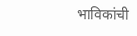भाविकांची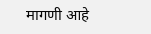मागणी आहे